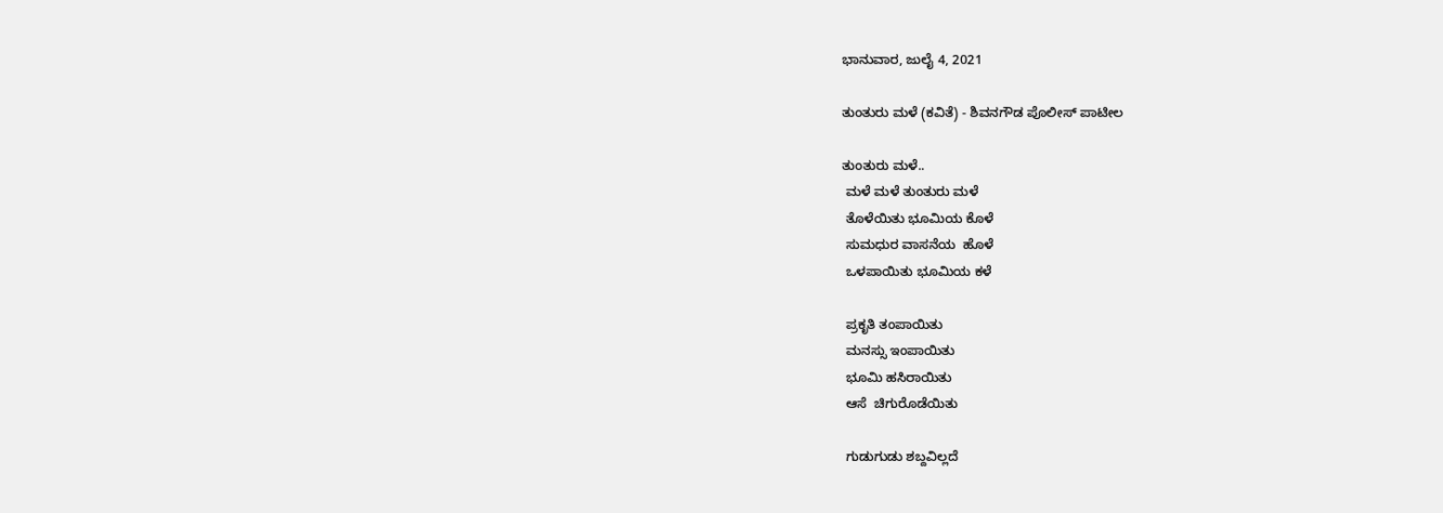ಭಾನುವಾರ, ಜುಲೈ 4, 2021

ತುಂತುರು ಮಳೆ (ಕವಿತೆ) - ಶಿವನಗೌಡ ಪೊಲೀಸ್ ಪಾಟೀಲ

ತುಂತುರು ಮಳೆ..
 ಮಳೆ ಮಳೆ ತುಂತುರು ಮಳೆ
 ತೊಳೆಯಿತು ಭೂಮಿಯ ಕೊಳೆ
 ಸುಮಧುರ ವಾಸನೆಯ  ಹೊಳೆ
 ಒಳಪಾಯಿತು ಭೂಮಿಯ ಕಳೆ

 ಪ್ರಕೃತಿ ತಂಪಾಯಿತು
 ಮನಸ್ಸು ಇಂಪಾಯಿತು
 ಭೂಮಿ ಹಸಿರಾಯಿತು
 ಆಸೆ  ಚಿಗುರೊಡೆಯಿತು

 ಗುಡುಗುಡು ಶಬ್ದವಿಲ್ಲದೆ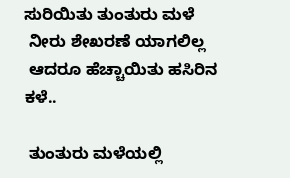ಸುರಿಯಿತು ತುಂತುರು ಮಳೆ
 ನೀರು ಶೇಖರಣೆ ಯಾಗಲಿಲ್ಲ
 ಆದರೂ ಹೆಚ್ಚಾಯಿತು ಹಸಿರಿನ ಕಳೆ..

 ತುಂತುರು ಮಳೆಯಲ್ಲಿ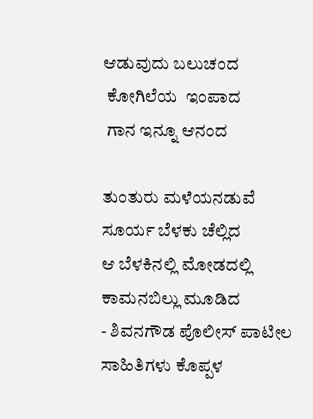ಆಡುವುದು ಬಲುಚಂದ
 ಕೋಗಿಲೆಯ  ಇಂಪಾದ
 ಗಾನ ಇನ್ನೂ ಆನಂದ

ತುಂತುರು ಮಳೆಯನಡುವೆ
ಸೂರ್ಯ ಬೆಳಕು ಚೆಲ್ಲಿದ
ಆ ಬೆಳಕಿನಲ್ಲಿ ಮೋಡದಲ್ಲಿ
ಕಾಮನಬಿಲ್ಲು ಮೂಡಿದ
- ಶಿವನಗೌಡ ಪೊಲೀಸ್ ಪಾಟೀಲ
ಸಾಹಿತಿಗಳು ಕೊಪ್ಪಳ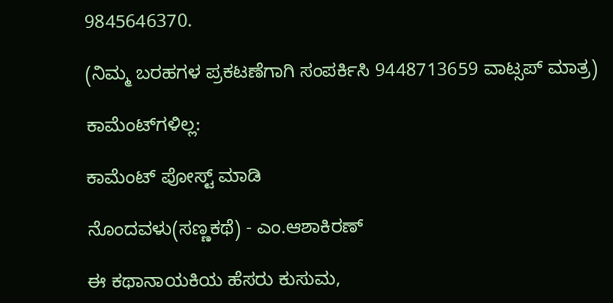9845646370.

(ನಿಮ್ಮ ಬರಹಗಳ ಪ್ರಕಟಣೆಗಾಗಿ ಸಂಪರ್ಕಿಸಿ 9448713659 ವಾಟ್ಸಪ್ ಮಾತ್ರ)

ಕಾಮೆಂಟ್‌ಗಳಿಲ್ಲ:

ಕಾಮೆಂಟ್‌‌ ಪೋಸ್ಟ್‌ ಮಾಡಿ

ನೊಂದವಳು(ಸಣ್ಣಕಥೆ) - ಎಂ.ಆಶಾಕಿರಣ್

ಈ ಕಥಾನಾಯಕಿಯ ಹೆಸರು ಕುಸುಮ,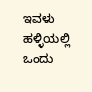ಇವಳು ಹಳ್ಳಿಯಲ್ಲಿ ಒಂದು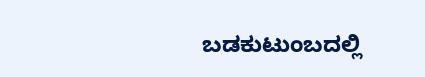ಬಡಕುಟುಂಬದಲ್ಲಿ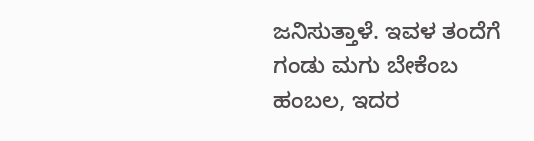ಜನಿಸುತ್ತಾಳೆ. ಇವಳ ತಂದೆಗೆ  ಗಂಡು ಮಗು ಬೇಕೆಂಬ ಹಂಬಲ, ಇದರ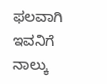ಫಲವಾಗಿ ಇವನಿಗೆ ನಾಲ್ಕು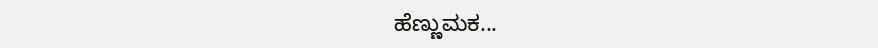ಹೆಣ್ಣುಮಕ...